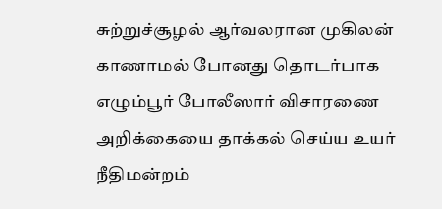சுற்றுச்சூழல் ஆர்வலரான முகிலன் காணாமல் போனது தொடர்பாக எழும்பூர் போலீஸார் விசாரணை அறிக்கையை தாக்கல் செய்ய உயர் நீதிமன்றம்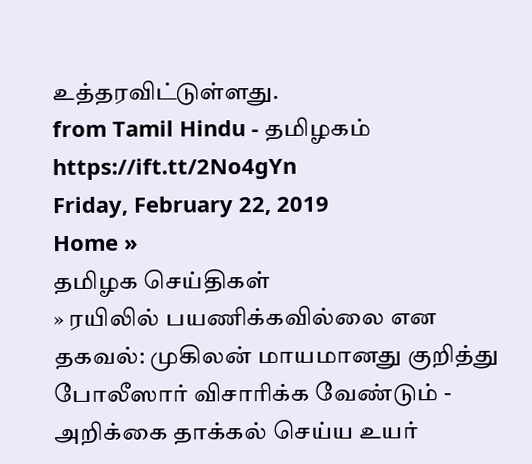உத்தரவிட்டுள்ளது.
from Tamil Hindu - தமிழகம் https://ift.tt/2No4gYn
Friday, February 22, 2019
Home »
தமிழக செய்திகள்
» ரயிலில் பயணிக்கவில்லை என தகவல்: முகிலன் மாயமானது குறித்து போலீஸார் விசாரிக்க வேண்டும் - அறிக்கை தாக்கல் செய்ய உயர்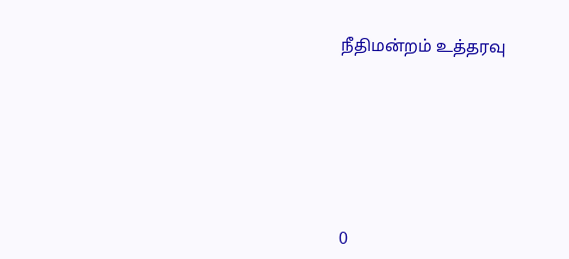நீதிமன்றம் உத்தரவு







0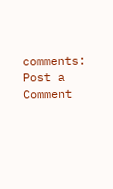comments:
Post a Comment